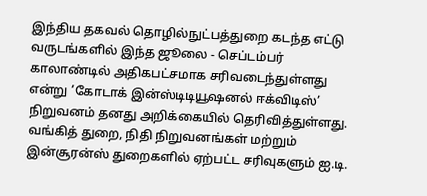இந்திய தகவல் தொழில்நுட்பத்துறை கடந்த எட்டு வருடங்களில் இந்த ஜூலை - செப்டம்பர் காலாண்டில் அதிகபட்சமாக சரிவடைந்துள்ளது என்று ’கோடாக் இன்ஸ்டிடியூஷனல் ஈக்விடிஸ்’ நிறுவனம் தனது அறிக்கையில் தெரிவித்துள்ளது.
வங்கித் துறை, நிதி நிறுவனங்கள் மற்றும் இன்சூரன்ஸ் துறைகளில் ஏற்பட்ட சரிவுகளும் ஐ.டி.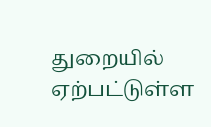துறையில் ஏற்பட்டுள்ள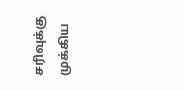சரிவுக்கு முக்கிய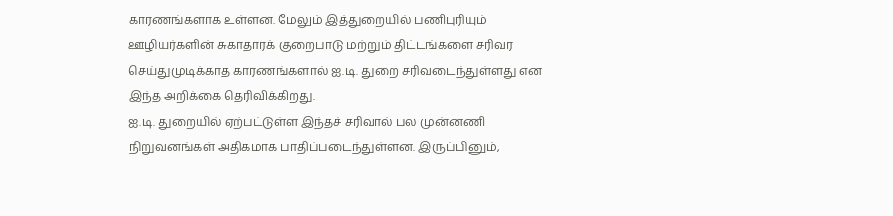காரணங்களாக உள்ளன. மேலும் இத்துறையில் பணிபுரியும் ஊழியர்களின் சுகாதாரக் குறைபாடு மற்றும் திட்டங்களை சரிவர செய்துமுடிக்காத காரணங்களால் ஐ.டி. துறை சரிவடைந்துள்ளது என இந்த அறிக்கை தெரிவிக்கிறது.
ஐ.டி. துறையில் ஏற்பட்டுள்ள இந்தச் சரிவால் பல முன்னணி நிறுவனங்கள் அதிகமாக பாதிப்படைந்துள்ளன. இருப்பினும்,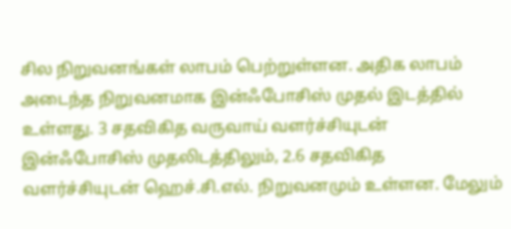சில நிறுவனங்கள் லாபம் பெற்றுள்ளன. அதிக லாபம் அடைந்த நிறுவனமாக இன்ஃபோசிஸ் முதல் இடத்தில் உள்ளது. 3 சதவிகித வருவாய் வளர்ச்சியுடன் இன்ஃபோசிஸ் முதலிடத்திலும், 2.6 சதவிகித வளர்ச்சியுடன் ஹெச்.சி.எல். நிறுவனமும் உள்ளன. மேலும்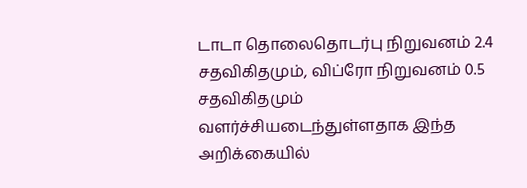டாடா தொலைதொடர்பு நிறுவனம் 2.4 சதவிகிதமும், விப்ரோ நிறுவனம் 0.5 சதவிகிதமும் வளர்ச்சியடைந்துள்ளதாக இந்த அறிக்கையில்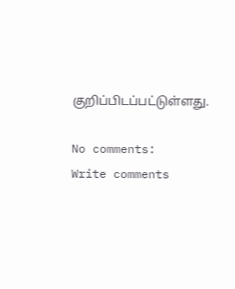குறிப்பிடப்பட்டுள்ளது.

No comments:
Write comments